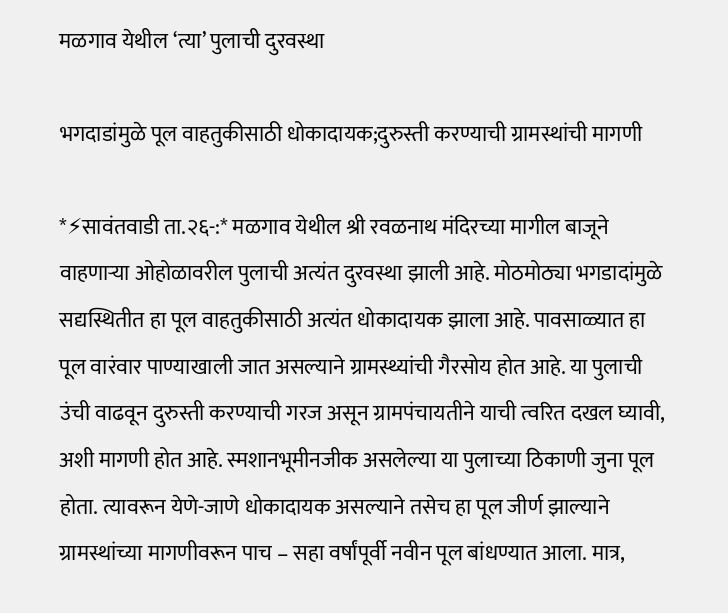मळगाव येथील ‘त्या’ पुलाची दुरवस्था

भगदाडांमुळे पूल वाहतुकीसाठी धोकादायक;दुरुस्ती करण्याची ग्रामस्थांची मागणी

*⚡सावंतवाडी ता.२६-:* मळगाव येथील श्री रवळनाथ मंदिरच्या मागील बाजूने वाहणाऱ्या ओहोळावरील पुलाची अत्यंत दुरवस्था झाली आहे. मोठमोठ्या भगडादांमुळे सद्यस्थितीत हा पूल वाहतुकीसाठी अत्यंत धोकादायक झाला आहे. पावसाळ्यात हा पूल वारंवार पाण्याखाली जात असल्याने ग्रामस्थ्यांची गैरसोय होत आहे. या पुलाची उंची वाढवून दुरुस्ती करण्याची गरज असून ग्रामपंचायतीने याची त्वरित दखल घ्यावी, अशी मागणी होत आहे. स्मशानभूमीनजीक असलेल्या या पुलाच्या ठिकाणी जुना पूल होता. त्यावरून येणे-जाणे धोकादायक असल्याने तसेच हा पूल जीर्ण झाल्याने ग्रामस्थांच्या मागणीवरून पाच – सहा वर्षांपूर्वी नवीन पूल बांधण्यात आला. मात्र,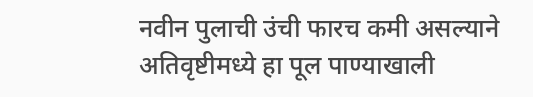नवीन पुलाची उंची फारच कमी असल्याने अतिवृष्टीमध्ये हा पूल पाण्याखाली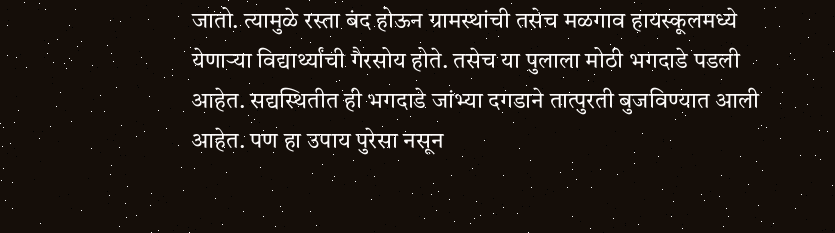जातो. त्यामुळे रस्ता बंद होऊन ग्रामस्थांची तसेच मळगाव हायस्कूलमध्ये येणाऱ्या विद्यार्थ्यांची गैरसोय होते. तसेच या पुलाला मोठी भगदाडे पडली आहेत. सद्यस्थितीत ही भगदाडे जांभ्या दगडाने तात्पुरती बुजविण्यात आली आहेत. पण हा उपाय पुरेसा नसून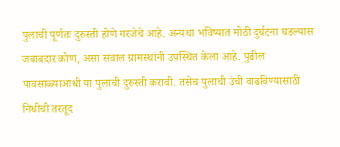पुलाची पूर्णतः दुरुस्ती होणे गरजेचे आहे. अन्यथा भविष्यात मोठी दुर्घटना घडल्यास जबाबदार कोण, असा सवाल ग्रामस्थांनी उपस्थित केला आहे. पुढील पावसाळ्याआधी या पुलाची दुरुस्ती करावी. तसेच पुलाची उंची वाढविण्यासाठी निधीची तरतूद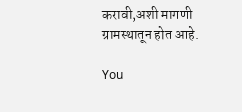करावी,अशी मागणी ग्रामस्थातून होत आहे.

You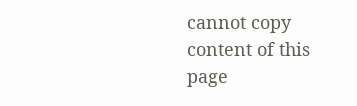cannot copy content of this page